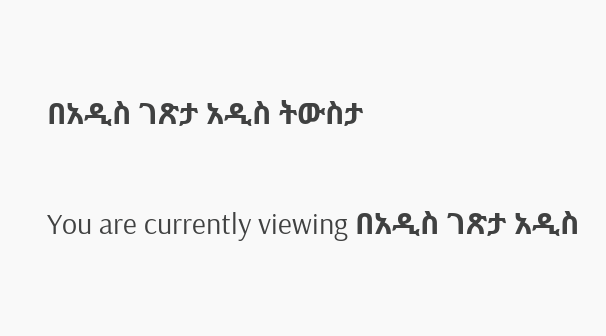በአዲስ ገጽታ አዲስ ትውስታ

You are currently viewing በአዲስ ገጽታ አዲስ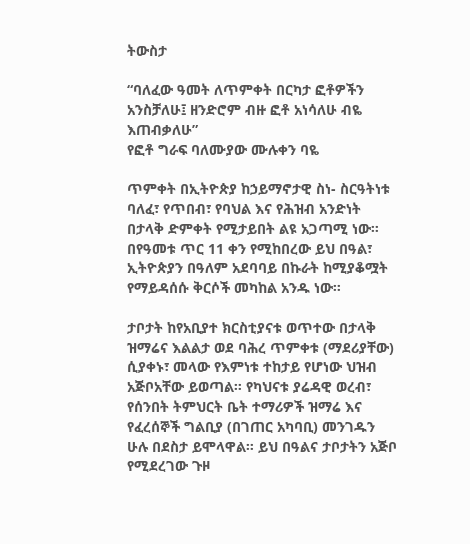ትውስታ

“ባለፈው ዓመት ለጥምቀት በርካታ ፎቶዎችን አንስቻለሁ፤ ዘንድሮም ብዙ ፎቶ አነሳለሁ ብዬ እጠብቃለሁ”
የፎቶ ግራፍ ባለሙያው ሙሉቀን ባዬ

ጥምቀት በኢትዮጵያ ከኃይማኖታዊ ስነ- ስርዓትነቱ ባለፈ፣ የጥበብ፣ የባህል እና የሕዝብ አንድነት በታላቅ ድምቀት የሚታይበት ልዩ አጋጣሚ ነው። በየዓመቱ ጥር 11 ቀን የሚከበረው ይህ በዓል፣ ኢትዮጵያን በዓለም አደባባይ በኩራት ከሚያቆሟት የማይዳሰሱ ቅርሶች መካከል አንዱ ነው።

ታቦታት ከየአቢያተ ክርስቲያናቱ ወጥተው በታላቅ ዝማሬና እልልታ ወደ ባሕረ ጥምቀቱ (ማደሪያቸው) ሲያቀኑ፣ መላው የእምነቱ ተከታይ የሆነው ህዝብ አጅቦአቸው ይወጣል። የካህናቱ ያሬዳዊ ወረብ፣ የሰንበት ትምህርት ቤት ተማሪዎች ዝማሬ እና የፈረሰኞች ግልቢያ (በገጠር አካባቢ) መንገዱን ሁሉ በደስታ ይሞላዋል። ይህ በዓልና ታቦታትን አጅቦ የሚደረገው ጉዞ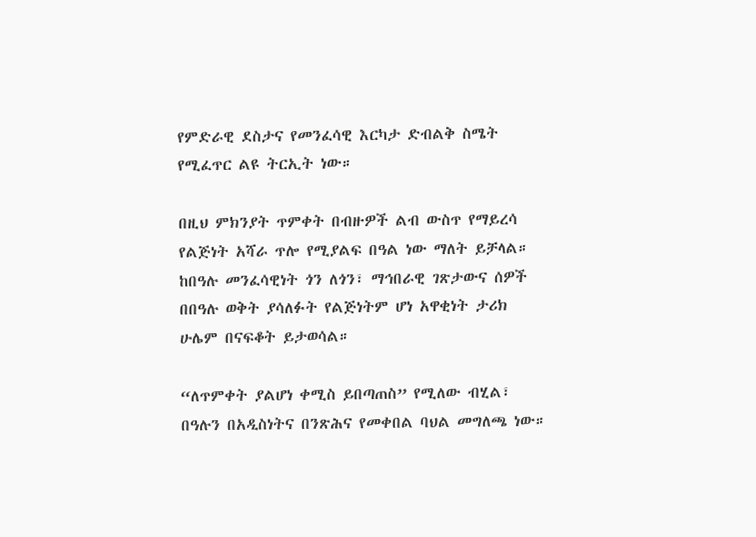የምድራዊ ደስታና የመንፈሳዊ እርካታ ድብልቅ ስሜት የሚፈጥር ልዩ ትርኢት ነው።

በዚህ ምክንያት ጥምቀት በብዙዎች ልብ ውስጥ የማይረሳ የልጅነት አሻራ ጥሎ የሚያልፍ በዓል ነው ማለት ይቻላል። ከበዓሉ መንፈሳዊነት ጎን ለጎን፣ ማኅበራዊ ገጽታውና ሰዎች በበዓሉ ወቅት ያሳለፉት የልጅነትም ሆነ አዋቂነት ታሪክ ሁሌም በናፍቆት ይታወሳል።

“ለጥምቀት ያልሆነ ቀሚስ ይበጣጠስ” የሚለው ብሂል፣ በዓሉን በአዲስነትና በንጽሕና የመቀበል ባህል መግለጫ ነው።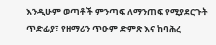እንዲሁም ወጣቶች ምንጣፍ ለማንጠፍ የሚያደርጉት ጥድፊያ፣ የዘማሪን ጥዑም ድምጽ እና ከባሕረ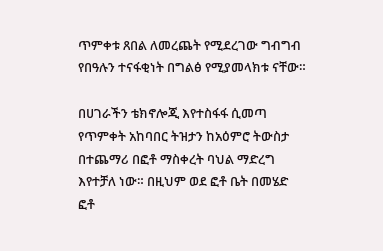ጥምቀቱ ጸበል ለመረጨት የሚደረገው ግብግብ የበዓሉን ተናፋቂነት በግልፅ የሚያመላክቱ ናቸው።

በሀገራችን ቴክኖሎጂ እየተስፋፋ ሲመጣ የጥምቀት አከባበር ትዝታን ከአዕምሮ ትውስታ በተጨማሪ በፎቶ ማስቀረት ባህል ማድረግ እየተቻለ ነው። በዚህም ወደ ፎቶ ቤት በመሄድ ፎቶ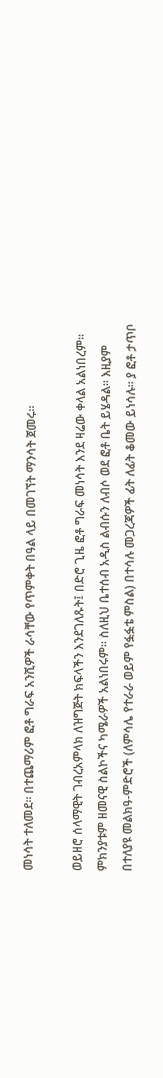መነሳት ተለመደ፡፡ በተጨማሪም ፎቶ ግራፍ አንሺዎች ራሳቸው የጥምቀት በዓል ላይ በመገኘት ማንሳት ጀመሩ፡፡

ወይዘሮ ሰላማዊት ገብረአምላክ ለዝግጅት ክፍላችን እንደገለጹት፤ በድሮ ጊዜ ፎቶ ግራፍ መነሳት እንደ ዛሬው ቀላል አልነበረም። ምክንያቱም ዘመናዊ ስልኮችና ካሜራዎች አልነበሩም፡፡ ስለዚህ ቤተሰብ አዲስ ልብሱን ለብሶ ወደ ፎቶ ቤት ይሄዳል። እዚያም በተለያዩ መልክዓ-ምድሮች (ለምሳሌ የተራራ ወይም የፏፏቴ ምስል) በተሳሉ መጋረጃዎች ፊት ለፊት ቆመው ይነሳሉ። ያ ፎቶ ታጥቦ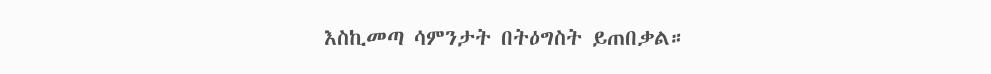እስኪመጣ ሳምንታት በትዕግስት ይጠበቃል።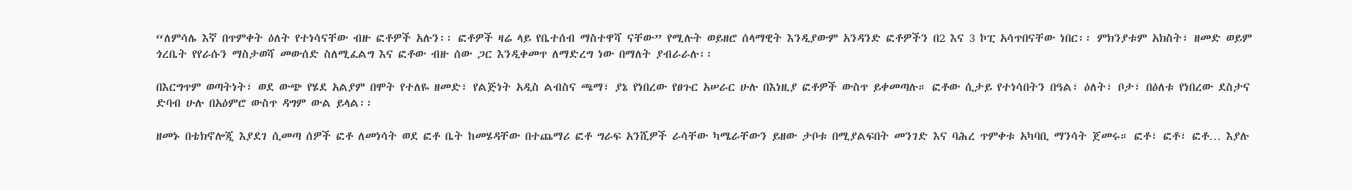“ለምሳሌ እኛ በጥምቀት ዕለት የተነሳናቸው ብዙ ፎቶዎች አሉን፡፡ ፎቶዎች ዛሬ ላይ የቤተሰብ ማስተዋሻ ናቸው” የሚሉት ወይዘሮ ሰላማዊት እንዲያውም አንዳንድ ፎቶዎችን በ2 እና 3 ኮፒ አሳጥበናቸው ነበር፡፡ ምክንያቱም አክስት፣ ዘመድ ወይም ጎረቤት የየራሱን ማስታወሻ መውሰድ ስለሚፈልግ እና ፎቶው ብዙ ሰው ጋር እንዲቀመጥ ለማድረግ ነው በማለት ያብራራሉ፡፡

በእርግጥም ወጣትነት፣ ወደ ውጭ የሄደ አልያም በሞት የተለዬ ዘመድ፣ የልጅነት አዲስ ልብስና ጫማ፣ ያኔ የነበረው የፀጉር አሠራር ሁሉ በእነዚያ ፎቶዎች ውስጥ ይቀመጣሉ። ፎቶው ሲታይ የተነሳበትን በዓል፣ ዕለት፣ ቦታ፣ በዕለቱ የነበረው ደስታና ድባብ ሁሉ በአዕምሮ ውስጥ ዳግም ውል ይላል፡፡

ዘመኑ በቴክኖሎጂ እያደገ ሲመጣ ሰዎች ፎቶ ለመነሳት ወደ ፎቶ ቤት ከመሄዳቸው በተጨማሪ ፎቶ ግራፍ አንሺዎች ራሳቸው ካሜራቸውን ይዘው ታቦቱ በሚያልፍበት መንገድ እና ባሕረ ጥምቀቱ አካባቢ ማንሳት ጀመሩ። ፎቶ፣ ፎቶ፣ ፎቶ… እያሉ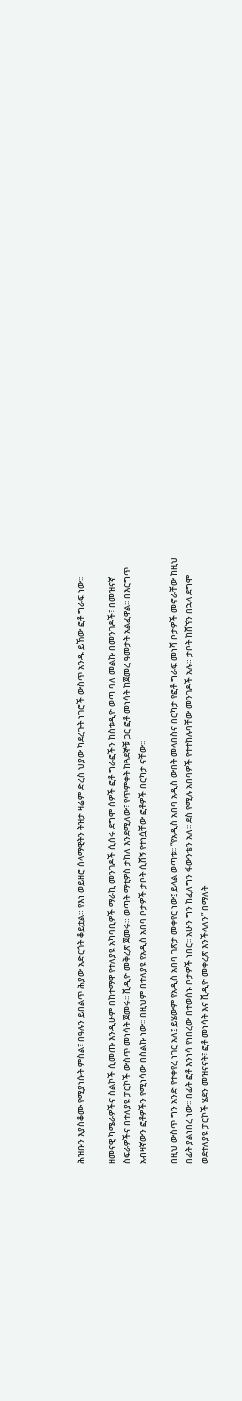ሕዝቡን እያስቆሙ የሚያነሱት ምስል፣ በዓሉን ይበልጥ ሕያው አድርጎት ቆይቷል። የእነ ወይዘሮ ሰላማዊትን ትዝታ ዛሬም ድረስ ህያው ካደረጉት ነገሮች ውስጥ አንዱ ይኸው ፎቶ ግራፍ ነው፡፡

ዘመናዊ ካሜራዎችና ስልኮች ሲመጡ እንዲሁም በከተማዋ የተለያዩ አካባቢዎች ማራኪ መንገዶች ሲሰሩ ደግሞ ሰዎች ፎቶ ግራፎችን ከስቱዲዮ ወጣ ባለ መልኩ በመንገዶች፣ በመዝናኛ ስፍራዎችና በተለያዩ ፓርኮች ውስጥ መነሳት ጀመሩ፡፡ ቪዲዮ መቅረጽ ጀመሩ። ወጣት ማቲዎስ ታከለ እንደሚለው፣ የጥምቀት ከጓደኞቹ ጋር ፎቶ መነሳት ከጀመረ ዓመታት አልፈዋል፡፡ በእርግጥ አብዛኛውን ፎቶዎችን የሚነሳው በስልኩ ነው፡፡ በዚህም በተለያዩ የአዲስ አበባ ቦታዎች ታቦት ሲሸኝ የተነሷቸው ፎቶዎች በርካታ ናቸው፡፡

በዚህ ውስጥ ግን አንድ የተቀየረ ነገር አለ፤ ይሄውም የአዲስ አበባ ገጽታ መቀየር ነው፤ ይላል ወጣቱ፡፡ “የአዲስ አበባ አዲስ ውበት መላበስና በርካታ የፎቶ ግራፍ መነሻ ቦታዎች መኖራቸው ከዚህ በፊት ያልነበረ ነው፡፡ በፊት ፎቶ እንነሳ የነበረው በተወሰኑ ቦታዎች ነበር፡፡ አሁን ግን ከፈለግን ፋውንቴን አለ፡፡ ደስ የሚሉ አበባዎች የተተከሉባቸው መንገዶች አሉ። ታቦት ከሸኘን በኋላ ደግሞ ወደተለያዩ ፓርኮች ሄደን መዝናናት፣ ፎቶ መነሳት እና ቪዲዮ መቀረጽ እንችላለን” በማለት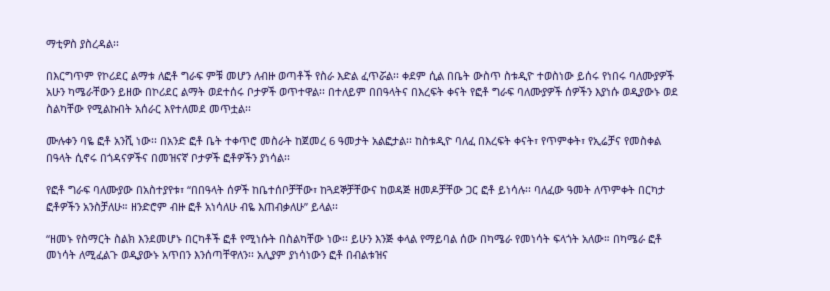ማቲዎስ ያስረዳል፡፡

በእርግጥም የኮሪደር ልማቱ ለፎቶ ግራፍ ምቹ መሆን ለብዙ ወጣቶች የስራ እድል ፈጥሯል፡፡ ቀደም ሲል በቤት ውስጥ ስቱዲዮ ተወስነው ይሰሩ የነበሩ ባለሙያዎች አሁን ካሜራቸውን ይዘው በኮሪደር ልማት ወደተሰሩ ቦታዎች ወጥተዋል፡፡ በተለይም በበዓላትና በእረፍት ቀናት የፎቶ ግራፍ ባለሙያዎች ሰዎችን እያነሱ ወዲያውኑ ወደ ስልካቸው የሚልኩበት አሰራር እየተለመደ መጥቷል፡፡

ሙሉቀን ባዬ ፎቶ አንሺ ነው፡፡ በአንድ ፎቶ ቤት ተቀጥሮ መስራት ከጀመረ 6 ዓመታት አልፎታል፡፡ ከስቱዲዮ ባለፈ በእረፍት ቀናት፣ የጥምቀት፣ የኢሬቻና የመስቀል በዓላት ሲኖሩ በጎዳናዎችና በመዝናኛ ቦታዎች ፎቶዎችን ያነሳል፡፡

የፎቶ ግራፍ ባለሙያው በአስተያየቱ፣ “በበዓላት ሰዎች ከቤተሰቦቻቸው፣ ከጓደኞቻቸውና ከወዳጅ ዘመዶቻቸው ጋር ፎቶ ይነሳሉ፡፡ ባለፈው ዓመት ለጥምቀት በርካታ ፎቶዎችን አንስቻለሁ። ዘንድሮም ብዙ ፎቶ አነሳለሁ ብዬ እጠብቃለሁ” ይላል፡፡

“ዘመኑ የስማርት ስልክ እንደመሆኑ በርካቶች ፎቶ የሚነሱት በስልካቸው ነው፡፡ ይሁን እንጅ ቀላል የማይባል ሰው በካሜራ የመነሳት ፍላጎት አለው። በካሜራ ፎቶ መነሳት ለሚፈልጉ ወዲያውኑ አጥበን እንሰጣቸዋለን፡፡ አሊያም ያነሳነውን ፎቶ በብልቱዝና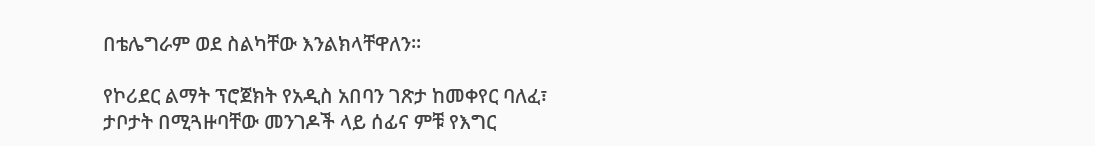በቴሌግራም ወደ ስልካቸው እንልክላቸዋለን፡፡

የኮሪደር ልማት ፕሮጀክት የአዲስ አበባን ገጽታ ከመቀየር ባለፈ፣ ታቦታት በሚጓዙባቸው መንገዶች ላይ ሰፊና ምቹ የእግር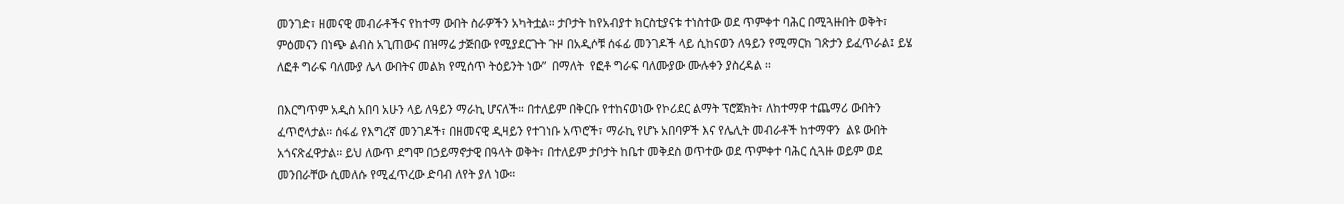መንገድ፣ ዘመናዊ መብራቶችና የከተማ ውበት ስራዎችን አካትቷል። ታቦታት ከየአብያተ ክርስቲያናቱ ተነስተው ወደ ጥምቀተ ባሕር በሚጓዙበት ወቅት፣ ምዕመናን በነጭ ልብስ አጊጠውና በዝማሬ ታጅበው የሚያደርጉት ጉዞ በአዲሶቹ ሰፋፊ መንገዶች ላይ ሲከናወን ለዓይን የሚማርክ ገጽታን ይፈጥራል፤ ይሄ ለፎቶ ግራፍ ባለሙያ ሌላ ውበትና መልክ የሚሰጥ ትዕይንት ነው”  በማለት  የፎቶ ግራፍ ባለሙያው ሙሉቀን ያስረዳል ፡፡

በእርግጥም አዲስ አበባ አሁን ላይ ለዓይን ማራኪ ሆናለች። በተለይም በቅርቡ የተከናወነው የኮሪደር ልማት ፕሮጀክት፣ ለከተማዋ ተጨማሪ ውበትን ፈጥሮላታል፡፡ ሰፋፊ የእግረኛ መንገዶች፣ በዘመናዊ ዲዛይን የተገነቡ አጥሮች፣ ማራኪ የሆኑ አበባዎች እና የሌሊት መብራቶች ከተማዋን  ልዩ ውበት አጎናጽፈዋታል፡፡ ይህ ለውጥ ደግሞ በኃይማኖታዊ በዓላት ወቅት፣ በተለይም ታቦታት ከቤተ መቅደስ ወጥተው ወደ ጥምቀተ ባሕር ሲጓዙ ወይም ወደ መንበራቸው ሲመለሱ የሚፈጥረው ድባብ ለየት ያለ ነው።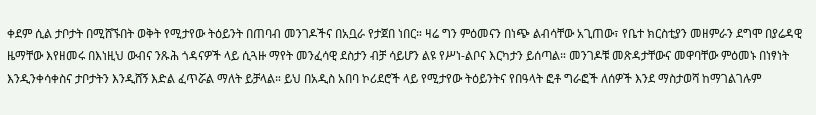ቀደም ሲል ታቦታት በሚሸኙበት ወቅት የሚታየው ትዕይንት በጠባብ መንገዶችና በአቧራ የታጀበ ነበር። ዛሬ ግን ምዕመናን በነጭ ልብሳቸው አጊጠው፣ የቤተ ክርስቲያን መዘምራን ደግሞ በያሬዳዊ ዜማቸው እየዘመሩ በእነዚህ ውብና ንጹሕ ጎዳናዎች ላይ ሲጓዙ ማየት መንፈሳዊ ደስታን ብቻ ሳይሆን ልዩ የሥነ-ልቦና እርካታን ይሰጣል። መንገዶቹ መጽዳታቸውና መዋባቸው ምዕመኑ በነፃነት እንዲንቀሳቀስና ታቦታትን እንዲሸኝ እድል ፈጥሯል ማለት ይቻላል። ይህ በአዲስ አበባ ኮሪደሮች ላይ የሚታየው ትዕይንትና የበዓላት ፎቶ ግራፎች ለሰዎች እንደ ማስታወሻ ከማገልገሉም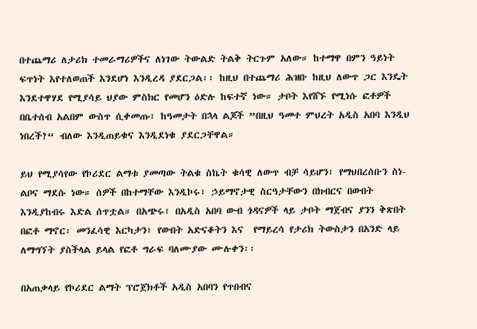በተጨማሪ ለታሪክ ተመራማሪዎችና ለነገው ትውልድ ትልቅ ትርጉም አለው። ከተማዋ በምን ዓይነት ፍጥነት እየተለወጠች እንደሆነ እንዲረዳ ያደርጋል፡፡ ከዚህ በተጨማሪ ሕዝቡ ከዚህ ለውጥ ጋር እንዴት እንደተዋሃደ የሚያሳይ ህያው ምስክር የመሆን ዕድሉ ከፍተኛ ነው። ታቦት እየሸኙ የሚነሱ ፎቶዎች በቤተሰብ አልበም ውስጥ ሲቀመጡ፣ ከዓመታት በኋላ ልጆች ”በዚህ ዓመተ ምህረት አዲስ አበባ እንዲህ ነበረች?“ ብለው እንዲጠይቁና እንዲደነቁ ያደርጋቸዋል።

ይህ የሚያሳየው የኮሪደር ልማቱ ያመጣው ትልቁ ስኬት ቁሳዊ ለውጥ ብቻ ሳይሆን፣ የማህበረሰቡን ስነ- ልቦና ማደሱ ነው። ሰዎች በከተማቸው እንዲኮሩ፣ ኃይማኖታዊ ስርዓታቸውን በክብርና በውበት እንዲያከብሩ እድል ሰጥቷል። በአጭሩ፣ በአዲስ አበባ ውብ ጎዳናዎች ላይ ታቦት ማጀብና ያንን ቅጽበት በፎቶ ማኖር፡ መንፈሳዊ እርካታን፣ የውበት አድናቆትን እና  የማይረሳ የታሪክ ትውስታን በአንድ ላይ ለማግኘት ያስችላል ይላል የፎቶ ግራፍ ባለሙያው ሙሉቀን፡፡

በአጠቃላይ የኮሪደር ልማት ፕሮጀክቶች አዲስ አበባን የጥበብና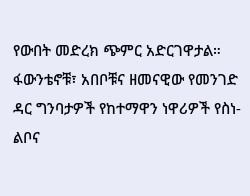የውበት መድረክ ጭምር አድርገዋታል። ፋውንቴኖቹ፣ አበቦቹና ዘመናዊው የመንገድ ዳር ግንባታዎች የከተማዋን ነዋሪዎች የስነ-ልቦና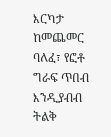እርካታ ከመጨመር ባለፈ፣ የፎቶ ግራፍ ጥበብ እንዲያብብ ትልቅ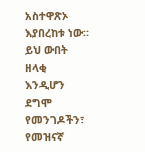አስተዋጽኦ እያበረከቱ ነው። ይህ ውበት ዘላቂ እንዲሆን ደግሞ የመንገዶችን፣ የመዝናኛ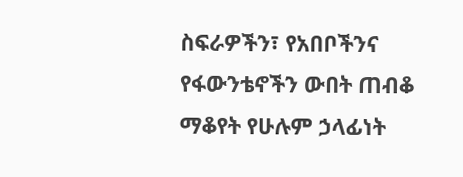ስፍራዎችን፣ የአበቦችንና የፋውንቴኖችን ውበት ጠብቆ ማቆየት የሁሉም ኃላፊነት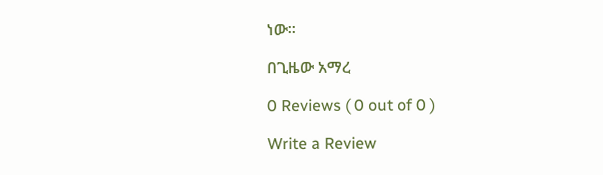ነው፡፡

በጊዜው አማረ

0 Reviews ( 0 out of 0 )

Write a Review